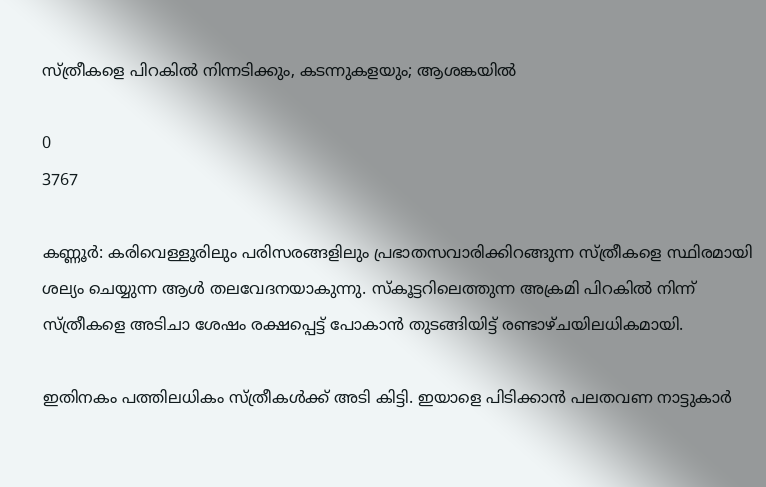സ്ത്രീകളെ പിറകിൽ നിന്നടിക്കും, കടന്നുകളയും; ആശങ്കയിൽ

0
3767

കണ്ണൂര്‍: കരിവെള്ളൂരിലും പരിസരങ്ങളിലും പ്രഭാതസവാരിക്കിറങ്ങുന്ന സ്ത്രീകളെ സ്ഥിരമായി ശല്യം ചെയ്യുന്ന ആൾ തലവേദനയാകുന്നു. സ്‌കൂട്ടറിലെത്തുന്ന അക്രമി പിറകിൽ നിന്ന് സ്ത്രീകളെ അടിചാ ശേഷം രക്ഷപ്പെട്ട് പോകാൻ തുടങ്ങിയിട്ട് രണ്ടാഴ്ചയിലധികമായി.

ഇതിനകം പത്തിലധികം സ്ത്രീകൾക്ക് അടി കിട്ടി. ഇയാളെ പിടിക്കാൻ പലതവണ നാട്ടുകാർ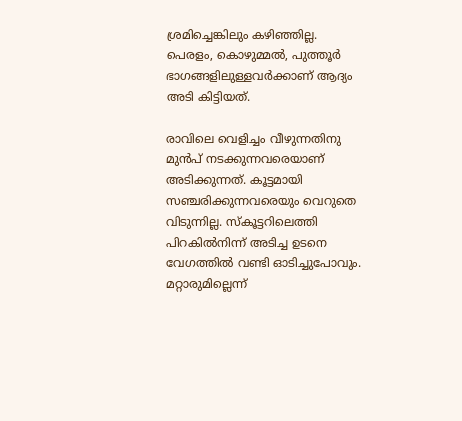ശ്രമിച്ചെങ്കിലും കഴിഞ്ഞില്ല. പെരളം, കൊഴുമ്മൽ, പുത്തൂർ ഭാഗങ്ങളിലുള്ളവർക്കാണ് ആദ്യം അടി കിട്ടിയത്.

രാവിലെ വെളിച്ചം വീഴുന്നതിനു മുൻപ്‌ നടക്കുന്നവരെയാണ് അടിക്കുന്നത്. കൂട്ടമായി സഞ്ചരിക്കുന്നവരെയും വെറുതെ വിടുന്നില്ല. സ്കൂട്ടറിലെത്തി പിറകിൽനിന്ന് അടിച്ച ഉടനെ വേഗത്തിൽ വണ്ടി ഓടിച്ചുപോവും. മറ്റാരുമില്ലെന്ന്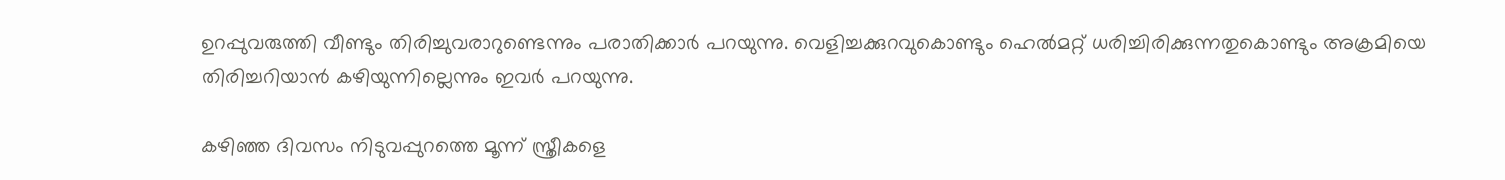ഉറപ്പുവരുത്തി വീണ്ടും തിരിച്ചുവരാറുണ്ടെന്നും പരാതിക്കാർ പറയുന്നു. വെളിച്ചക്കുറവുകൊണ്ടും ഹെൽമറ്റ് ധരിച്ചിരിക്കുന്നതുകൊണ്ടും അക്രമിയെ തിരിച്ചറിയാൻ കഴിയുന്നില്ലെന്നും ഇവർ പറയുന്നു.

കഴിഞ്ഞ ദിവസം നിടുവപ്പുറത്തെ മൂന്ന് സ്ത്രീകളെ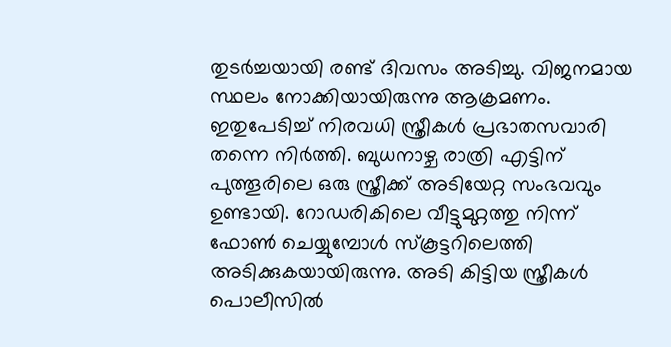തുടർച്ചയായി രണ്ട് ദിവസം അടിച്ചു. വിജനമായ സ്ഥലം നോക്കിയായിരുന്നു ആക്രമണം. ഇതുപേടിച്ച് നിരവധി സ്ത്രീകൾ പ്രഭാതസവാരി തന്നെ നിർത്തി. ബുധനാഴ്ച രാത്രി എട്ടിന് പുത്തൂരിലെ ഒരു സ്ത്രീക്ക് അടിയേറ്റ സംഭവവും ഉണ്ടായി. റോഡരികിലെ വീട്ടുമുറ്റത്തു നിന്ന് ഫോൺ ചെയ്യുമ്പോൾ സ്കൂട്ടറിലെത്തി അടിക്കുകയായിരുന്നു. അടി കിട്ടിയ സ്ത്രീകൾ പൊലീസിൽ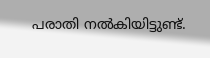പരാതി നൽകിയിട്ടുണ്ട്.